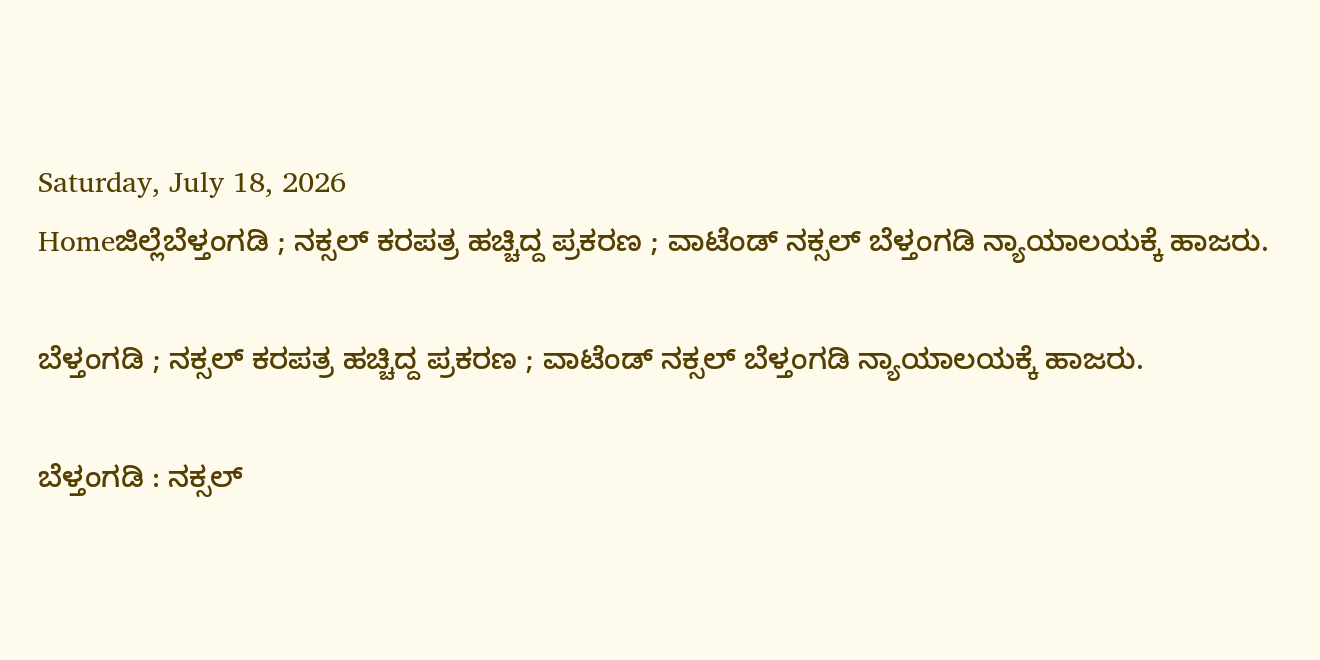Saturday, July 18, 2026
Homeಜಿಲ್ಲೆಬೆಳ್ತಂಗಡಿ ; ನಕ್ಸಲ್ ಕರಪತ್ರ ಹಚ್ಚಿದ್ದ ಪ್ರಕರಣ ; ವಾಟೆಂಡ್ ನಕ್ಸಲ್ ಬೆಳ್ತಂಗಡಿ ನ್ಯಾಯಾಲಯಕ್ಕೆ ಹಾಜರು.

ಬೆಳ್ತಂಗಡಿ ; ನಕ್ಸಲ್ ಕರಪತ್ರ ಹಚ್ಚಿದ್ದ ಪ್ರಕರಣ ; ವಾಟೆಂಡ್ ನಕ್ಸಲ್ ಬೆಳ್ತಂಗಡಿ ನ್ಯಾಯಾಲಯಕ್ಕೆ ಹಾಜರು.

ಬೆಳ್ತಂಗಡಿ : ನಕ್ಸಲ್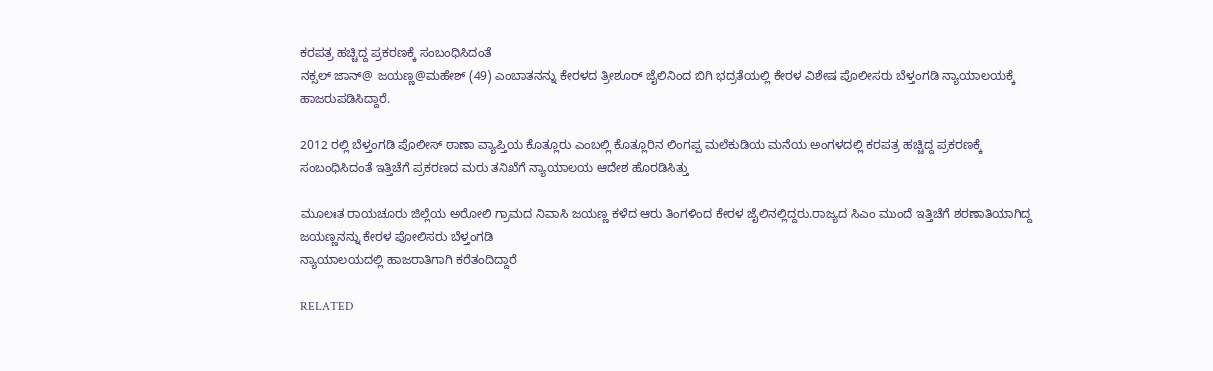ಕರಪತ್ರ ಹಚ್ಚಿದ್ದ ಪ್ರಕರಣಕ್ಕೆ ಸಂಬಂಧಿಸಿದಂತೆ
ನಕ್ಸಲ್ ಜಾನ್@ ಜಯಣ್ಣ@ಮಹೇಶ್ (49) ಎಂಬಾತನನ್ನು ಕೇರಳದ ತ್ರೀಶೂರ್ ಜೈಲಿನಿಂದ ಬಿಗಿ ಭದ್ರತೆಯಲ್ಲಿ ಕೇರಳ ವಿಶೇಷ ಪೊಲೀಸರು ಬೆಳ್ತಂಗಡಿ ನ್ಯಾಯಾಲಯಕ್ಕೆ ಹಾಜರುಪಡಿಸಿದ್ದಾರೆ.

2012 ರಲ್ಲಿ ಬೆಳ್ತಂಗಡಿ ಪೊಲೀಸ್ ಠಾಣಾ ವ್ಯಾಪ್ತಿಯ ಕೊತ್ಲೂರು ಎಂಬಲ್ಲಿ ಕೊತ್ಲೂರಿನ ಲಿಂಗಪ್ಪ ಮಲೆಕುಡಿಯ ಮನೆಯ ಅಂಗಳದಲ್ಲಿ ಕರಪತ್ರ ಹಚ್ಚಿದ್ದ ಪ್ರಕರಣಕ್ಕೆ ಸಂಬಂಧಿಸಿದಂತೆ ಇತ್ತಿಚೆಗೆ ಪ್ರಕರಣದ ಮರು ತನಿಖೆಗೆ ನ್ಯಾಯಾಲಯ ಆದೇಶ ಹೊರಡಿಸಿತ್ತು

ಮೂಲಃತ ರಾಯಚೂರು ಜಿಲ್ಲೆಯ ಅರೋಲಿ ಗ್ರಾಮದ ನಿವಾಸಿ ಜಯಣ್ಣ ಕಳೆದ ಆರು ತಿಂಗಳಿಂದ ಕೇರಳ ಜೈಲಿನಲ್ಲಿದ್ದರು.ರಾಜ್ಯದ ಸಿಎಂ ಮುಂದೆ ಇತ್ತಿಚೆಗೆ ಶರಣಾತಿಯಾಗಿದ್ದ ಜಯಣ್ಣನನ್ನು ಕೇರಳ ಪೋಲಿಸರು ಬೆಳ್ತಂಗಡಿ
ನ್ಯಾಯಾಲಯದಲ್ಲಿ ಹಾಜರಾತಿಗಾಗಿ ಕರೆತಂದಿದ್ದಾರೆ

RELATED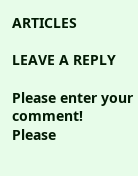ARTICLES

LEAVE A REPLY

Please enter your comment!
Please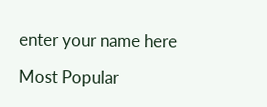enter your name here

Most Popular